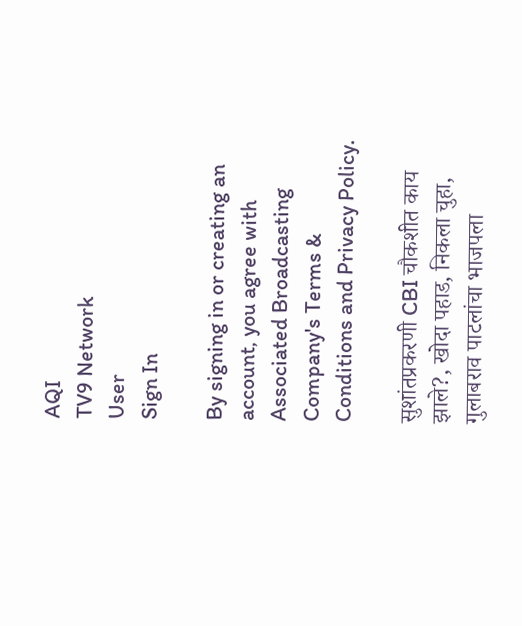AQI
TV9 Network
User
Sign In

By signing in or creating an account, you agree with Associated Broadcasting Company's Terms & Conditions and Privacy Policy.

सुशांतप्रकरणी CBI चौकशीत काय झाले?, खोदा पहाड, निकला चुहा, गुलाबराव पाटलांचा भाजपला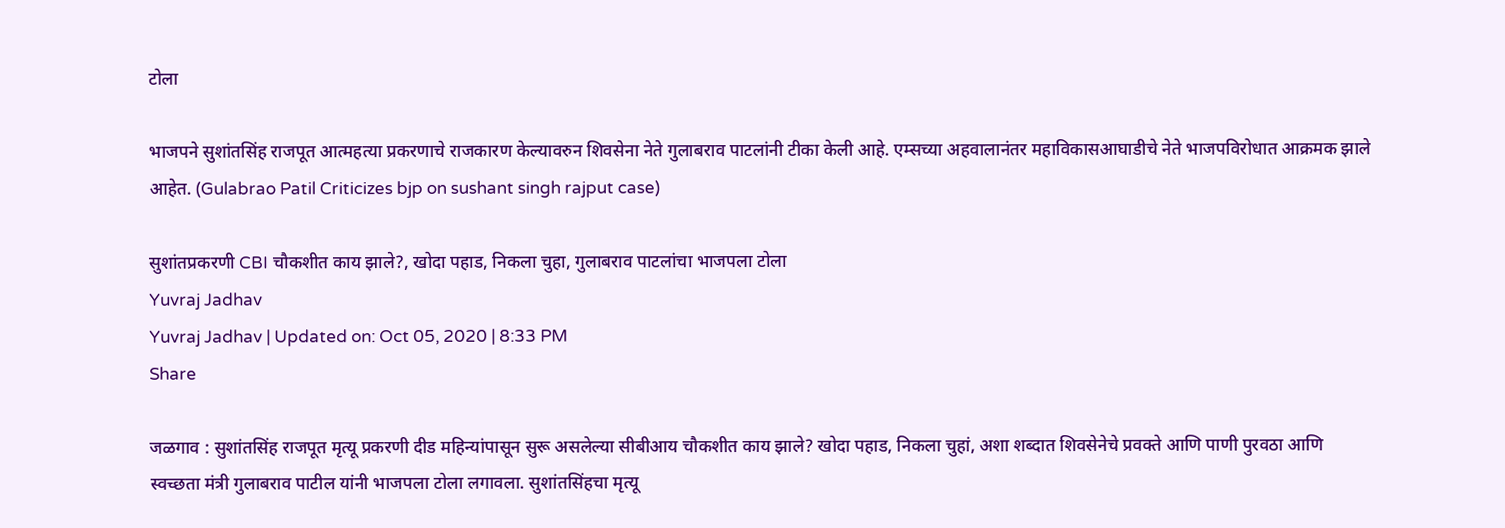टोला

भाजपने सुशांतसिंह राजपूत आत्महत्या प्रकरणाचे राजकारण केल्यावरुन शिवसेना नेते गुलाबराव पाटलांनी टीका केली आहे. एम्सच्या अहवालानंतर महाविकासआघाडीचे नेते भाजपविरोधात आक्रमक झाले आहेत. (Gulabrao Patil Criticizes bjp on sushant singh rajput case)

सुशांतप्रकरणी CBI चौकशीत काय झाले?, खोदा पहाड, निकला चुहा, गुलाबराव पाटलांचा भाजपला टोला
Yuvraj Jadhav
Yuvraj Jadhav | Updated on: Oct 05, 2020 | 8:33 PM
Share

जळगाव : सुशांतसिंह राजपूत मृत्यू प्रकरणी दीड महिन्यांपासून सुरू असलेल्या सीबीआय चौकशीत काय झाले? खोदा पहाड, निकला चुहां, अशा शब्दात शिवसेनेचे प्रवक्ते आणि पाणी पुरवठा आणि स्वच्छता मंत्री गुलाबराव पाटील यांनी भाजपला टोला लगावला. सुशांतसिंहचा मृत्यू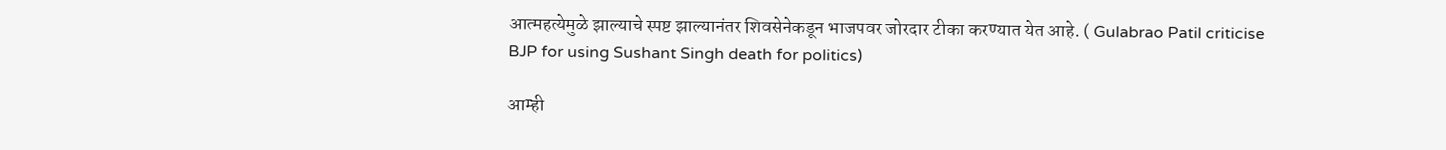आत्महत्येमुळे झाल्याचे स्पष्ट झाल्यानंतर शिवसेनेकडून भाजपवर जोरदार टीका करण्यात येत आहे. ( Gulabrao Patil criticise BJP for using Sushant Singh death for politics)

आम्ही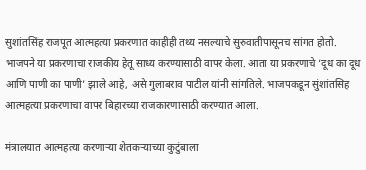सुशांतसिंह राजपूत आत्महत्या प्रकरणात काहीही तथ्य नसल्याचे सुरुवातीपासूनच सांगत होतो. भाजपने या प्रकरणाचा राजकीय हेतू साध्य करण्यासाठी वापर केला. आता या प्रकरणाचे ‘दूध का दूध आणि पाणी का पाणी’ झाले आहे, असे गुलाबराव पाटील यांनी सांगतिले. भाजपकडून सुंशांतसिह आत्महत्या प्रकरणाचा वापर बिहारच्या राजकारणासाठी करण्यात आला.

मंत्रालयात आत्महत्या करणाऱ्या शेतकऱ्याच्या कुटुंबाला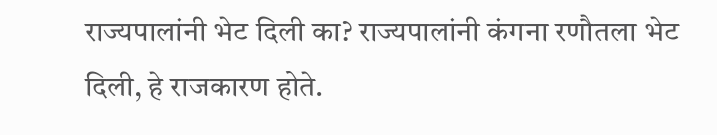राज्यपालांनी भेट दिली का? राज्यपालांनी कंगना रणौतला भेट दिली, हे राजकारण होते.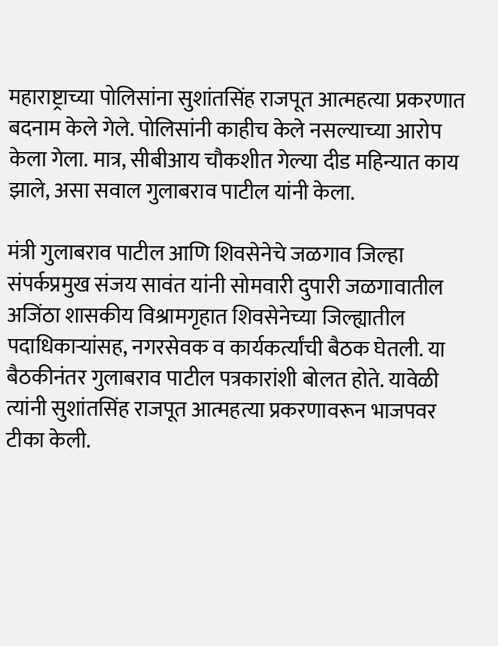महाराष्ट्राच्या पोलिसांना सुशांतसिंह राजपूत आत्महत्या प्रकरणात बदनाम केले गेले. पोलिसांनी काहीच केले नसल्याच्या आरोप केला गेला. मात्र, सीबीआय चौकशीत गेल्या दीड महिन्यात काय झाले, असा सवाल गुलाबराव पाटील यांनी केला.

मंत्री गुलाबराव पाटील आणि शिवसेनेचे जळगाव जिल्हा संपर्कप्रमुख संजय सावंत यांनी सोमवारी दुपारी जळगावातील अजिंठा शासकीय विश्रामगृहात शिवसेनेच्या जिल्ह्यातील पदाधिकाऱ्यांसह, नगरसेवक व कार्यकर्त्यांची बैठक घेतली. या बैठकीनंतर गुलाबराव पाटील पत्रकारांशी बोलत होते. यावेळी त्यांनी सुशांतसिंह राजपूत आत्महत्या प्रकरणावरून भाजपवर टीका केली.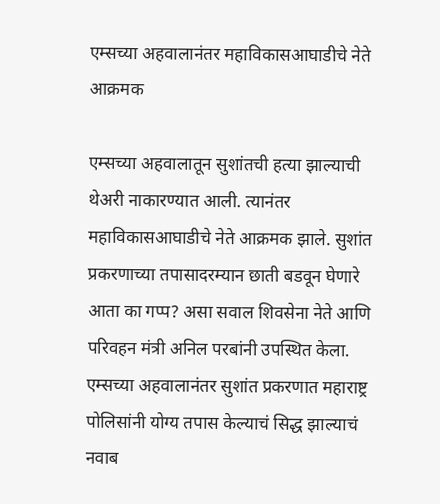एम्सच्या अहवालानंतर महाविकासआघाडीचे नेते आक्रमक

एम्सच्या अहवालातून सुशांतची हत्या झाल्याची थेअरी नाकारण्यात आली. त्यानंतर महाविकासआघाडीचे नेते आक्रमक झाले. सुशांत प्रकरणाच्या तपासादरम्यान छाती बडवून घेणारे आता का गप्प? असा सवाल शिवसेना नेते आणि परिवहन मंत्री अनिल परबांनी उपस्थित केला. एम्सच्या अहवालानंतर सुशांत प्रकरणात महाराष्ट्र पोलिसांनी योग्य तपास केल्याचं सिद्ध झाल्याचं नवाब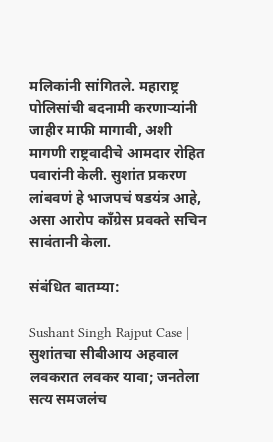मलिकांनी सांगितले. महाराष्ट्र पोलिसांची बदनामी करणाऱ्यांनी जाहीर माफी मागावी, अशी मागणी राष्ट्रवादीचे आमदार रोहित पवारांनी केली. सुशांत प्रकरण लांबवणं हे भाजपचं षडयंत्र आहे, असा आरोप काँग्रेस प्रवक्ते सचिन सावंतानी केला.

संबंधित बातम्या:

Sushant Singh Rajput Case | सुशांतचा सीबीआय अहवाल लवकरात लवकर यावा; जनतेला सत्य समजलंच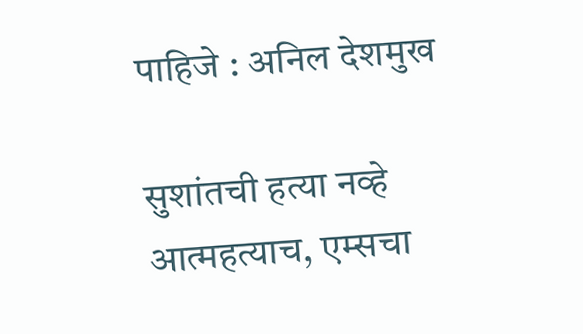पाहिजे : अनिल देशमुख

सुशांतची हत्या नव्हे आत्महत्याच, एम्सचा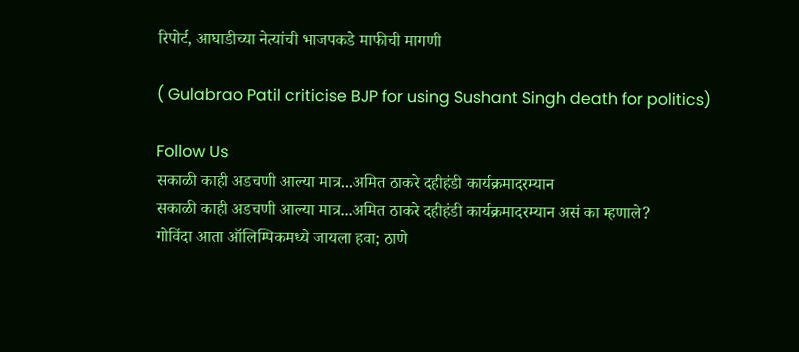रिपोर्ट, आघाडीच्या नेत्यांची भाजपकडे माफीची मागणी

( Gulabrao Patil criticise BJP for using Sushant Singh death for politics)

Follow Us
सकाळी काही अडचणी आल्या मात्र...अमित ठाकरे दहीहंडी कार्यक्रमादरम्यान
सकाळी काही अडचणी आल्या मात्र...अमित ठाकरे दहीहंडी कार्यक्रमादरम्यान असं का म्हणाले?
गोविंदा आता ऑलिम्पिकमध्ये जायला हवा; ठाणे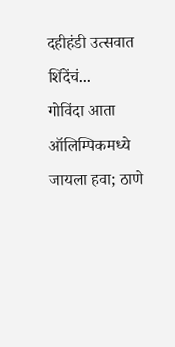दहीहंडी उत्सवात शिंदेंचं...
गोविंदा आता ऑलिम्पिकमध्ये जायला हवा; ठाणे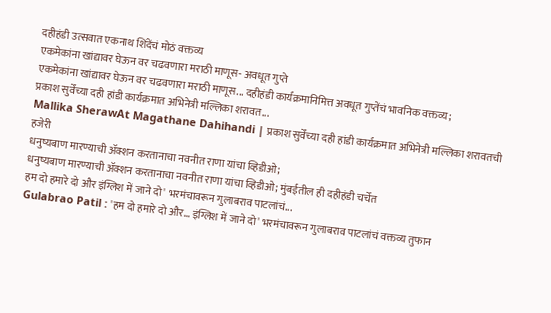दहीहंडी उत्सवात एकनाथ शिंदेंचं मोठं वक्तव्य
एकमेकांना खांद्यावर घेऊन वर चढवणारा मराठी माणूस- अवधूत गुप्ते
एकमेकांना खांद्यावर घेऊन वर चढवणारा मराठी माणूस... दहीहंडी कार्यक्रमानिमित्त अवधूत गुप्तेंचं भावनिक वक्तव्य;
प्रकाश सुर्वेंच्या दही हांडी कार्यक्रमात अभिनेत्री मल्लिका शरावत...
Mallika SherawAt Magathane Dahihandi | प्रकाश सुर्वेंच्या दही हांडी कार्यक्रमात अभिनेत्री मल्लिका शरावतची हजेरी
धनुष्यबाण मारण्याची ॲक्शन करतानाचा नवनीत राणा यांचा व्हिडीओ;
धनुष्यबाण मारण्याची ॲक्शन करतानाचा नवनीत राणा यांचा व्हिडीओ; मुंबईतील ही दहीहंडी चर्चेत
हम दो हमारे दो और इंग्लिश में जाने दो' भरमंचावरून गुलाबराव पाटलांचं...
Gulabrao Patil : 'हम दो हमारे दो और... इंग्लिश में जाने दो' भरमंचावरून गुलाबराव पाटलांचं वक्तव्य तुफान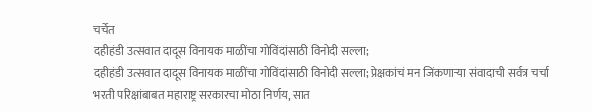चर्चेत
दहीहंडी उत्सवात दादूस विनायक माळींचा गोविंदांसाठी विनोदी सल्ला;
दहीहंडी उत्सवात दादूस विनायक माळींचा गोविंदांसाठी विनोदी सल्ला; प्रेक्षकांचं मन जिंकणाऱ्या संवादाची सर्वत्र चर्चा
भरती परिक्षांबाबत महाराष्ट्र सरकारचा मोठा निर्णय, सात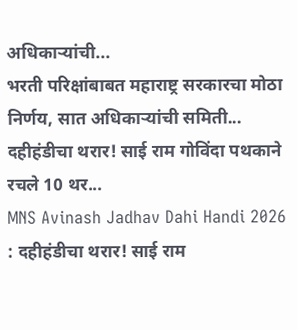अधिकाऱ्यांची...
भरती परिक्षांबाबत महाराष्ट्र सरकारचा मोठा निर्णय, सात अधिकाऱ्यांची समिती...
दहीहंडीचा थरार! साई राम गोविंदा पथकाने रचले 10 थर...
MNS Avinash Jadhav Dahi Handi 2026 : दहीहंडीचा थरार! साई राम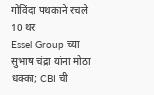गोविंदा पथकाने रचले 10 थर
Essel Group च्या सुभाष चंद्रा यांना मोठा धक्का; CBI ची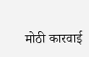मोठी कारवाई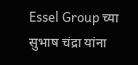Essel Group च्या सुभाष चंद्रा यांना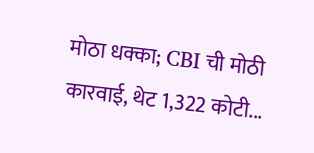मोठा धक्का; CBI ची मोठी कारवाई, थेट 1,322 कोटी...